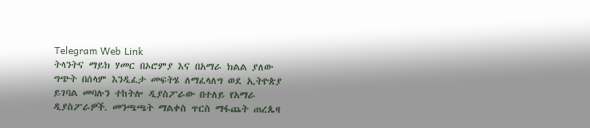Telegram Web Link
ትላንትና ማይክ ሃመር በኦሮምያ እና በአማራ ክልል ያለው ግጭት በሰላም እንዲፈታ መፍትሄ ለማፈላለግ ወደ ኢትዮጵያ ይገባል መባሉን ተከትሎ ዲያስፖራው በተለይ የአማራ ዲያስፖራዎች. መንጫጫት ማልቀስ ጥርስ ማፋጨት ጠረጴዛ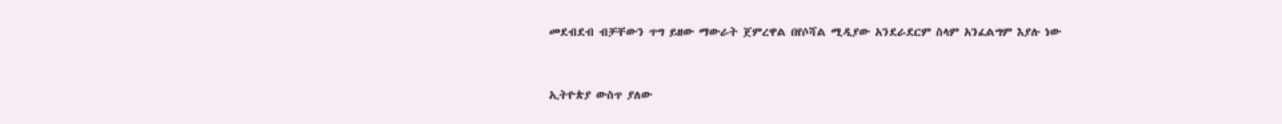መደብደብ ብቻቸውን ጥግ ይዘው ማውራት ጀምረዋል በየሶሻል ሚዲያው አንደራደርም ስላም አንፈልግም እያሉ ነው


ኢትዮጵያ ውስጥ ያለው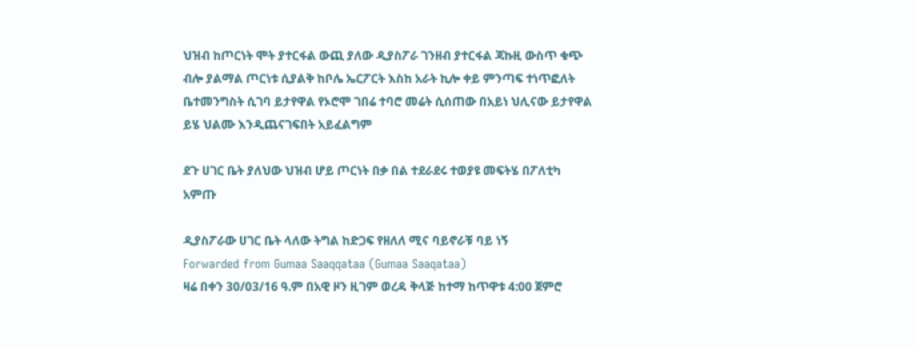ህዝብ ከጦርነት ሞት ያተርፋል ውጪ ያለው ዲያስፖራ ገንዘብ ያተርፋል ጃኩዚ ውስጥ ቁጭ ብሎ ያልማል ጦርነቱ ሲያልቅ ከቦሌ ኤርፖርት እስከ አራት ኪሎ ቀይ ምንጣፍ ተነጥፎለት ቤተመንግስት ሲገባ ይታየዋል የኦሮሞ ገበሬ ተባሮ መሬት ሲሰጠው በአይነ ህሊናው ይታየዋል ይሄ ህልሙ እንዲጨናገፍበት አይፈልግም

ደጉ ሀገር ቤት ያለህው ህዝብ ሆይ ጦርነት በቃ በል ተደራደሩ ተወያዩ መፍትሄ በፖለቲካ አምጡ

ዲያስፖራው ሀገር ቤት ላለው ትግል ከድጋፍ የዘለለ ሚና ባይኖራቹ ባይ ነኝ
Forwarded from Gumaa Saaqqataa (Gumaa Saaqataa)
ዛሬ በቀን 30/03/16 ዓ.ም በአዊ ዞን ዚገም ወረዳ ቅላጅ ከተማ ከጥዋቱ 4:00 ጀምሮ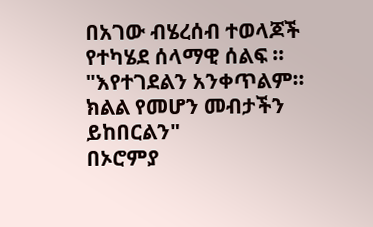በአገው ብሄረሰብ ተወላጆች የተካሄደ ሰላማዊ ሰልፍ ።
"እየተገደልን አንቀጥልም። ክልል የመሆን መብታችን ይከበርልን"
በኦሮምያ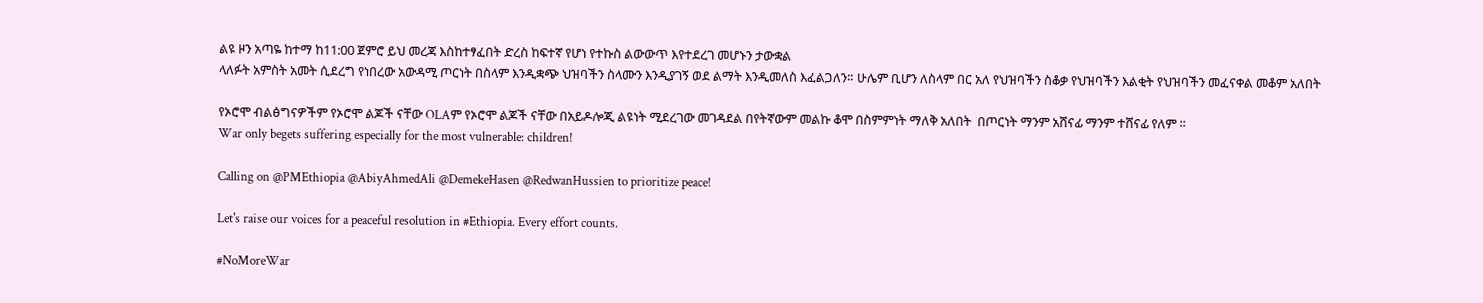ልዩ ዞን አጣዬ ከተማ ከ11:00 ጀምሮ ይህ መረጃ እስከተፃፈበት ድረስ ከፍተኛ የሆነ የተኩስ ልውውጥ እየተደረገ መሆኑን ታውቋል
ላለፉት አምስት አመት ሲደረግ የነበረው አውዳሚ ጦርነት በስላም እንዲቋጭ ህዝባችን ስላሙን እንዲያገኝ ወደ ልማት እንዲመለስ እፈልጋለን። ሁሌም ቢሆን ለስላም በር አለ የህዝባችን ስቆቃ የህዝባችን እልቂት የህዝባችን መፈናቀል መቆም አለበት

የኦሮሞ ብልፅግናዎችም የኦሮሞ ልጆች ናቸው OLAም የኦሮሞ ልጆች ናቸው በአይዶሎጂ ልዩነት ሚደረገው መገዳደል በየትኛውም መልኩ ቆሞ በስምምነት ማለቅ አለበት  በጦርነት ማንም አሸናፊ ማንም ተሸናፊ የለም ።
War only begets suffering especially for the most vulnerable: children!

Calling on @PMEthiopia @AbiyAhmedAli @DemekeHasen @RedwanHussien to prioritize peace!

Let's raise our voices for a peaceful resolution in #Ethiopia. Every effort counts.

#NoMoreWar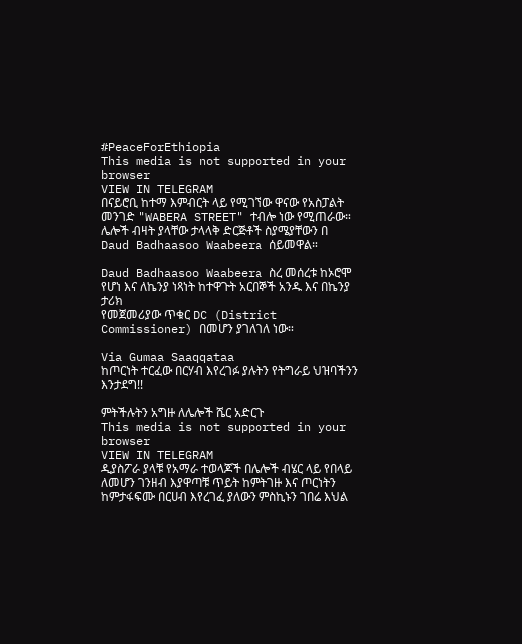#PeaceForEthiopia
This media is not supported in your browser
VIEW IN TELEGRAM
በናይሮቢ ከተማ እምብርት ላይ የሚገኘው ዋናው የአስፓልት መንገድ "WABERA STREET" ተብሎ ነው የሚጠራው። ሌሎች ብዛት ያላቸው ታላላቅ ድርጅቶች ስያሜያቸውን በ Daud Badhaasoo Waabeera ሰይመዋል።

Daud Badhaasoo Waabeera ስረ መሰረቱ ከኦሮሞ የሆነ እና ለኬንያ ነጻነት ከተዋጉት አርበኞች አንዱ እና በኬንያ ታሪክ
የመጀመሪያው ጥቁር DC (District Commissioner) በመሆን ያገለገለ ነው።

Via Gumaa Saaqqataa
ከጦርነት ተርፈው በርሃብ እየረገፉ ያሉትን የትግራይ ህዝባችንን እንታደግ!!

ምትችሉትን አግዙ ለሌሎች ሼር አድርጉ
This media is not supported in your browser
VIEW IN TELEGRAM
ዲያስፖራ ያላቹ የአማራ ተወላጆች በሌሎች ብሄር ላይ የበላይ ለመሆን ገንዘብ እያዋጣቹ ጥይት ከምትገዙ እና ጦርነትን ከምታፋፍሙ በርሀብ እየረገፈ ያለውን ምስኪኑን ገበሬ እህል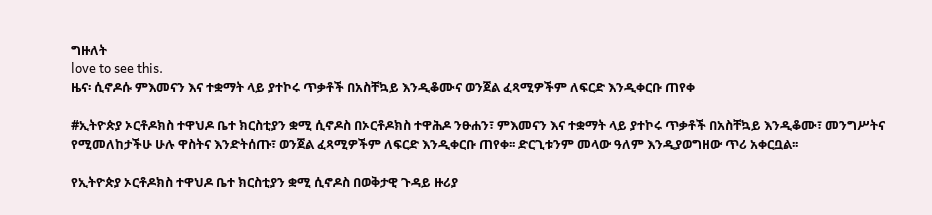ግዙለት
love to see this.
ዜና፡ ሲኖዶሱ ምእመናን እና ተቋማት ላይ ያተኮሩ ጥቃቶች በአስቸኳይ እንዲቆሙና ወንጀል ፈጻሚዎችም ለፍርድ እንዲቀርቡ ጠየቀ

#ኢትዮጵያ ኦርቶዶክስ ተዋህዶ ቤተ ክርስቲያን ቋሚ ሲኖዶስ በኦርቶዶክስ ተዋሕዶ ንፁሐን፣ ምእመናን እና ተቋማት ላይ ያተኮሩ ጥቃቶች በአስቸኳይ እንዲቆሙ፣ መንግሥትና የሚመለከታችሁ ሁሉ ዋስትና እንድትሰጡ፣ ወንጀል ፈጻሚዎችም ለፍርድ እንዲቀርቡ ጠየቀ፡፡ ድርጊቱንም መላው ዓለም እንዲያወግዘው ጥሪ አቀርቧል፡፡

የኢትዮጵያ ኦርቶዶክስ ተዋህዶ ቤተ ክርስቲያን ቋሚ ሲኖዶስ በወቅታዊ ጉዳይ ዙሪያ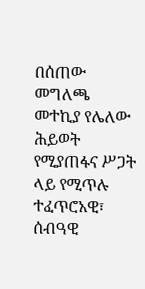በሰጠው መግለጫ መተኪያ የሌለው ሕይወት የሚያጠፋና ሥጋት ላይ የሚጥሉ ተፈጥሮአዊ፣ ሰብዓዊ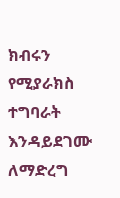ክብሩን የሚያራክስ ተግባራት እንዳይደገሙ ለማድረግ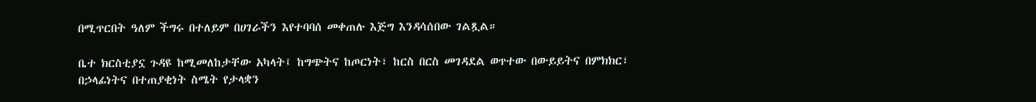በሚጥርበት ዓለም ችግሩ በተለይም በሀገራችን እየተባባሰ መቀጠሉ እጅግ እንዳሳሰበው ገልጿል።

ቤተ ክርስቲያኗ ጉዳዩ ከሚመለከታቸው አካላት፤ ከግጭትና ከጦርነት፣ ከርስ በርስ መገዳደል ወጥተው በውይይትና በምክክር፣ በኃላፊነትና በተጠያቂነት ስሜት የታላቋን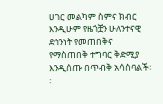ሀገር መልካም ስምና ክብር እንዲሁም የዜጎቿን ሁለንተናዊ ደኅንነት የመጠበቅና የማስጠበቅ ተግባር ቅድሚያ እንዲሰጡ በጥብቅ አሳስባልች፡፡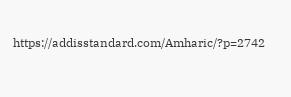https://addisstandard.com/Amharic/?p=2742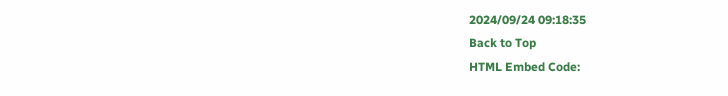2024/09/24 09:18:35
Back to Top
HTML Embed Code: